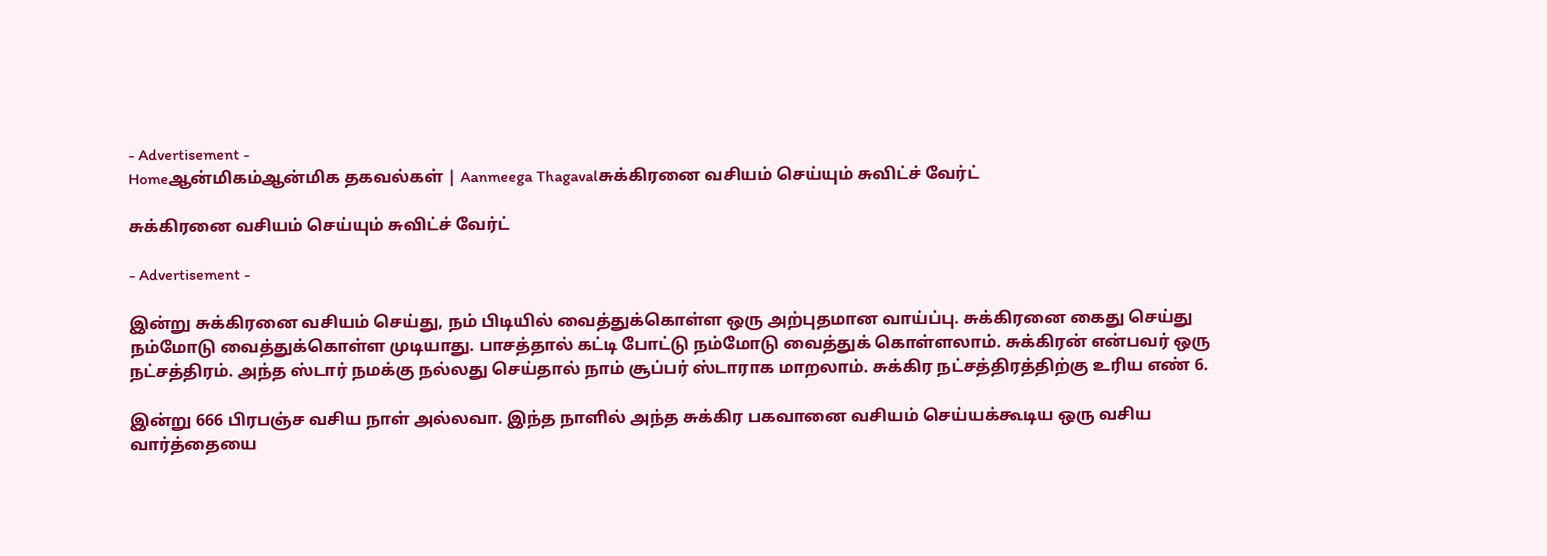- Advertisement -
Homeஆன்மிகம்ஆன்மிக தகவல்கள் | Aanmeega Thagavalசுக்கிரனை வசியம் செய்யும் சுவிட்ச் வேர்ட்

சுக்கிரனை வசியம் செய்யும் சுவிட்ச் வேர்ட்

- Advertisement -

இன்று சுக்கிரனை வசியம் செய்து, நம் பிடியில் வைத்துக்கொள்ள ஒரு அற்புதமான வாய்ப்பு. சுக்கிரனை கைது செய்து நம்மோடு வைத்துக்கொள்ள முடியாது. பாசத்தால் கட்டி போட்டு நம்மோடு வைத்துக் கொள்ளலாம். சுக்கிரன் என்பவர் ஒரு நட்சத்திரம். அந்த ஸ்டார் நமக்கு நல்லது செய்தால் நாம் சூப்பர் ஸ்டாராக மாறலாம். சுக்கிர நட்சத்திரத்திற்கு உரிய எண் 6.

இன்று 666 பிரபஞ்ச வசிய நாள் அல்லவா. இந்த நாளில் அந்த சுக்கிர பகவானை வசியம் செய்யக்கூடிய ஒரு வசிய வார்த்தையை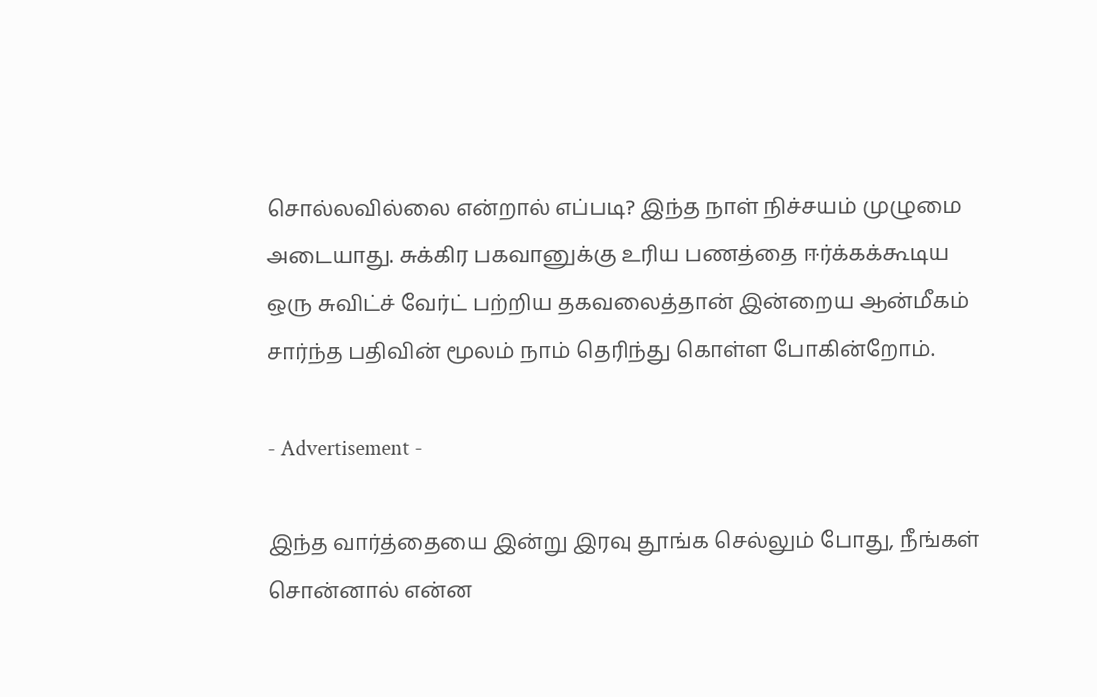சொல்லவில்லை என்றால் எப்படி? இந்த நாள் நிச்சயம் முழுமை அடையாது. சுக்கிர பகவானுக்கு உரிய பணத்தை ஈர்க்கக்கூடிய ஒரு சுவிட்ச் வேர்ட் பற்றிய தகவலைத்தான் இன்றைய ஆன்மீகம் சார்ந்த பதிவின் மூலம் நாம் தெரிந்து கொள்ள போகின்றோம்.

- Advertisement -

இந்த வார்த்தையை இன்று இரவு தூங்க செல்லும் போது, நீங்கள் சொன்னால் என்ன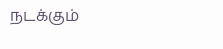நடக்கும்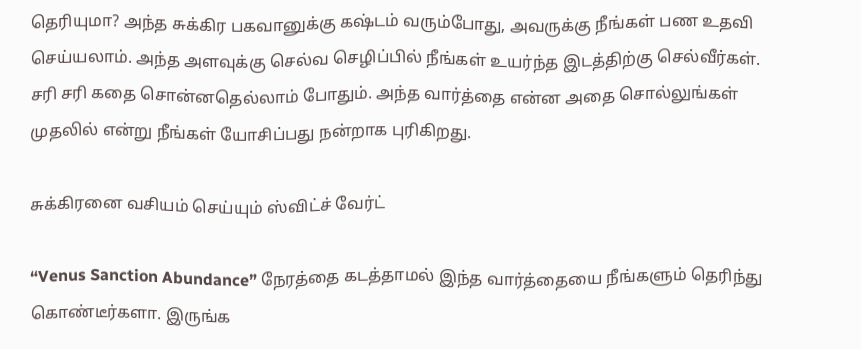தெரியுமா? அந்த சுக்கிர பகவானுக்கு கஷ்டம் வரும்போது, அவருக்கு நீங்கள் பண உதவி செய்யலாம். அந்த அளவுக்கு செல்வ செழிப்பில் நீங்கள் உயர்ந்த இடத்திற்கு செல்வீர்கள். சரி சரி கதை சொன்னதெல்லாம் போதும். அந்த வார்த்தை என்ன அதை சொல்லுங்கள் முதலில் என்று நீங்கள் யோசிப்பது நன்றாக புரிகிறது.

சுக்கிரனை வசியம் செய்யும் ஸ்விட்ச் வேர்ட்

“Venus Sanction Abundance” நேரத்தை கடத்தாமல் இந்த வார்த்தையை நீங்களும் தெரிந்து கொண்டீர்களா. இருங்க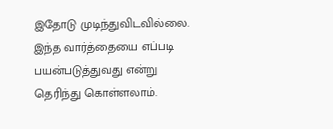இதோடு முடிந்துவிடவில்லை. இந்த வார்த்தையை எப்படி பயன்படுத்துவது என்று தெரிந்து கொள்ளலாம்.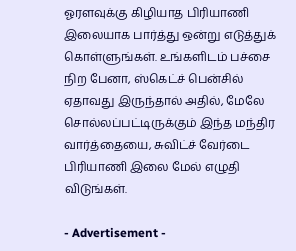ஓரளவுக்கு கிழியாத பிரியாணி இலையாக பார்த்து ஒன்று எடுத்துக் கொள்ளுங்கள். உங்களிடம் பச்சை நிற பேனா, ஸ்கெட்ச் பென்சில் ஏதாவது இருந்தால் அதில், மேலே சொல்லப்பட்டிருக்கும் இந்த மந்திர வார்த்தையை, சுவிட்ச் வேர்டை பிரியாணி இலை மேல் எழுதி விடுங்கள்.

- Advertisement -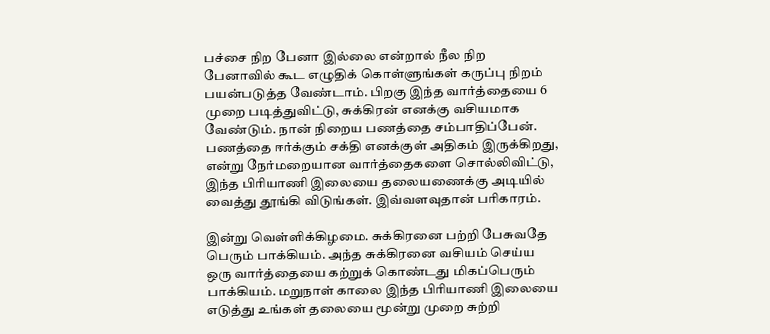பச்சை நிற பேனா இல்லை என்றால் நீல நிற பேனாவில் கூட எழுதிக் கொள்ளுங்கள் கருப்பு நிறம் பயன்படுத்த வேண்டாம். பிறகு இந்த வார்த்தையை 6 முறை படித்துவிட்டு, சுக்கிரன் எனக்கு வசியமாக வேண்டும். நான் நிறைய பணத்தை சம்பாதிப்பேன். பணத்தை ஈர்க்கும் சக்தி எனக்குள் அதிகம் இருக்கிறது, என்று நேர்மறையான வார்த்தைகளை சொல்லிவிட்டு, இந்த பிரியாணி இலையை தலையணைக்கு அடியில் வைத்து தூங்கி விடுங்கள். இவ்வளவுதான் பரிகாரம்.

இன்று வெள்ளிக்கிழமை. சுக்கிரனை பற்றி பேசுவதே பெரும் பாக்கியம். அந்த சுக்கிரனை வசியம் செய்ய ஒரு வார்த்தையை கற்றுக் கொண்டது மிகப்பெரும் பாக்கியம். மறுநாள் காலை இந்த பிரியாணி இலையை எடுத்து உங்கள் தலையை மூன்று முறை சுற்றி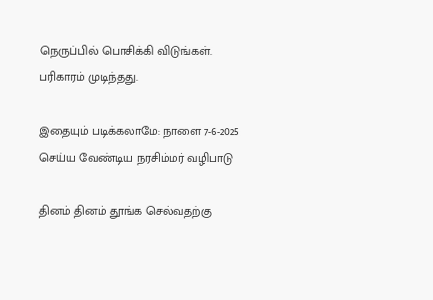நெருப்பில் பொசிக்கி விடுங்கள். பரிகாரம் முடிந்தது.

இதையும் படிக்கலாமே: நாளை 7-6-2025 செய்ய வேண்டிய நரசிம்மர் வழிபாடு

தினம் தினம் தூங்க செல்வதற்கு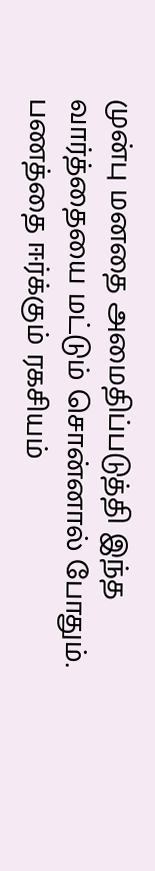முன்பு மனதை அமைதிப்படுத்தி இந்த வார்த்தையை மட்டும் சொன்னால் போதும். பணத்தை ஈர்க்கும் ரகசியம்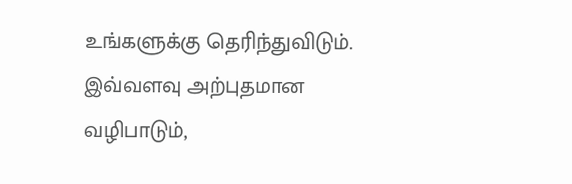உங்களுக்கு தெரிந்துவிடும். இவ்வளவு அற்புதமான வழிபாடும்,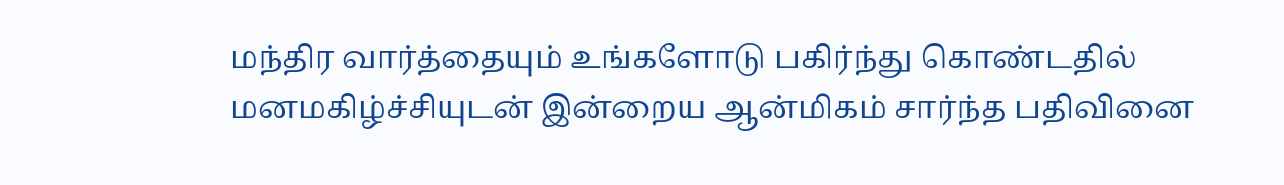மந்திர வார்த்தையும் உங்களோடு பகிர்ந்து கொண்டதில் மனமகிழ்ச்சியுடன் இன்றைய ஆன்மிகம் சார்ந்த பதிவினை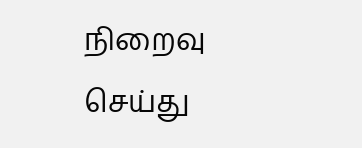நிறைவு செய்து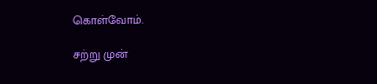கொள்வோம்.

சற்று முன்